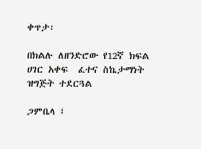ቀጥታ፡

በክልሉ ለዘንድሮው የ12ኛ ክፍል ሀገር አቀፍ  ፈተና ስኬታማነት ዝግጅት ተደርጓል

ጋምቤላ ፤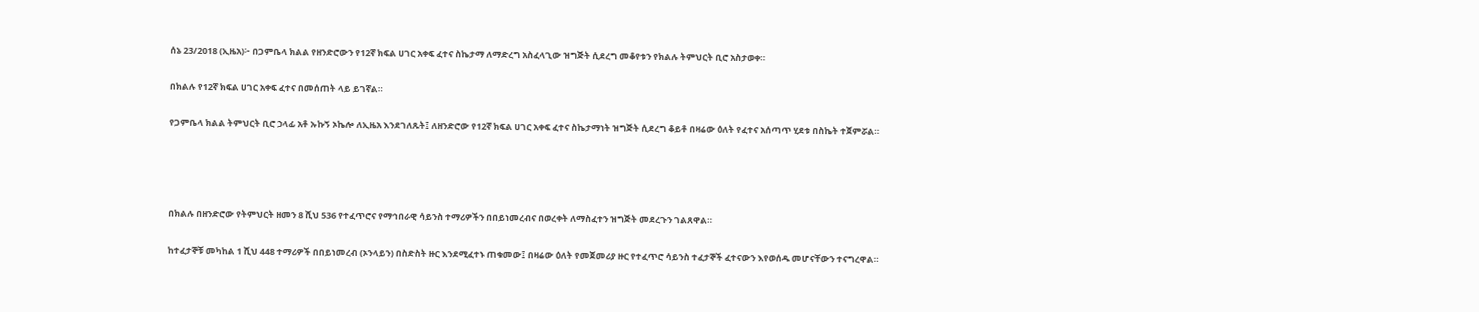ሰኔ 23/2018 (ኢዜአ)፦ በጋምቤላ ክልል የዘንድሮውን የ12ኛ ክፍል ሀገር አቀፍ ፈተና ስኬታማ ለማድረግ አስፈላጊው ዝግጅት ሲደረግ መቆየቱን የክልሉ ትምህርት ቢሮ አስታወቀ።

በክልሉ የ12ኛ ክፍል ሀገር አቀፍ ፈተና በመሰጠት ላይ ይገኛል።

የጋምቤላ ክልል ትምህርት ቢሮ ኃላፊ አቶ ኡኩኝ ኦኬሎ ለኢዜአ እንደገለጹት፤ ለዘንድሮው የ12ኛ ክፍል ሀገር አቀፍ ፈተና ስኬታማነት ዝግጅት ሲደረግ ቆይቶ በዛሬው ዕለት የፈተና አሰጣጥ ሂደቱ በስኬት ተጀምሯል።




በክልሉ በዘንድሮው የትምህርት ዘመን 8 ሺህ 536 የተፈጥሮና የማኅበራዊ ሳይንስ ተማሪዎችን በበይነመረብና በወረቀት ለማስፈተን ዝግጅት መደረጉን ገልጸዋል።

ከተፈታኞቹ መካከል 1 ሺህ 448 ተማሪዎች በበይነመረብ (ኦንላይን) በስድስት ዙር እንደሚፈተኑ ጠቁመው፤ በዛሬው ዕለት የመጀመሪያ ዙር የተፈጥሮ ሳይንስ ተፈታኞች ፈተናውን እየወሰዱ መሆናቸውን ተናግረዋል።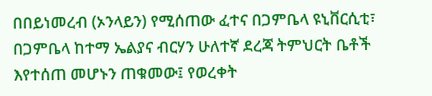በበይነመረብ (ኦንላይን) የሚሰጠው ፈተና በጋምቤላ ዩኒቨርሲቲ፣ በጋምቤላ ከተማ ኤልያና ብርሃን ሁለተኛ ደረጃ ትምህርት ቤቶች እየተሰጠ መሆኑን ጠቁመው፤ የወረቀት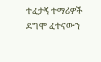ተፈታኝ ተማሪዎች ደግሞ ፈተናውን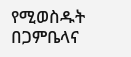የሚወስዱት በጋምቤላና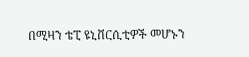በሚዛን ቴፒ ዩኒቨርሲቲዎች መሆኑን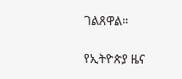ገልጸዋል።

የኢትዮጵያ ዜና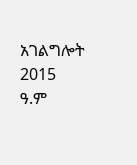አገልግሎት
2015
ዓ.ም